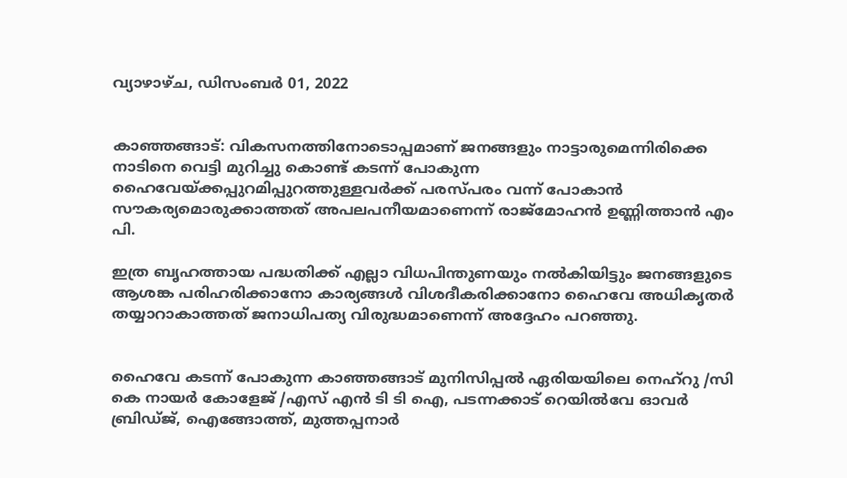വ്യാഴാഴ്‌ച, ഡിസംബർ 01, 2022


കാഞ്ഞങ്ങാട്: വികസനത്തിനോടൊപ്പമാണ് ജനങ്ങളും നാട്ടാരുമെന്നിരിക്കെ നാടിനെ വെട്ടി മുറിച്ചു കൊണ്ട് കടന്ന് പോകുന്ന ഹൈവേയ്ക്കപ്പുറമിപ്പുറത്തുള്ളവർക്ക് പരസ്പരം വന്ന് പോകാൻ സൗകര്യമൊരുക്കാത്തത് അപലപനീയമാണെന്ന് രാജ്മോഹൻ ഉണ്ണിത്താൻ എം പി.

ഇത്ര ബൃഹത്തായ പദ്ധതിക്ക് എല്ലാ വിധപിന്തുണയും നൽകിയിട്ടും ജനങ്ങളുടെ ആശങ്ക പരിഹരിക്കാനോ കാര്യങ്ങൾ വിശദീകരിക്കാനോ ഹൈവേ അധികൃതർ തയ്യാറാകാത്തത് ജനാധിപത്യ വിരുദ്ധമാണെന്ന് അദ്ദേഹം പറഞ്ഞു.


ഹൈവേ കടന്ന് പോകുന്ന കാഞ്ഞങ്ങാട് മുനിസിപ്പൽ ഏരിയയിലെ നെഹ്റു /സി കെ നായർ കോളേജ് /എസ് എൻ ടി ടി ഐ, പടന്നക്കാട് റെയിൽവേ ഓവർ ബ്രിഡ്ജ്, ഐങ്ങോത്ത്, മുത്തപ്പനാർ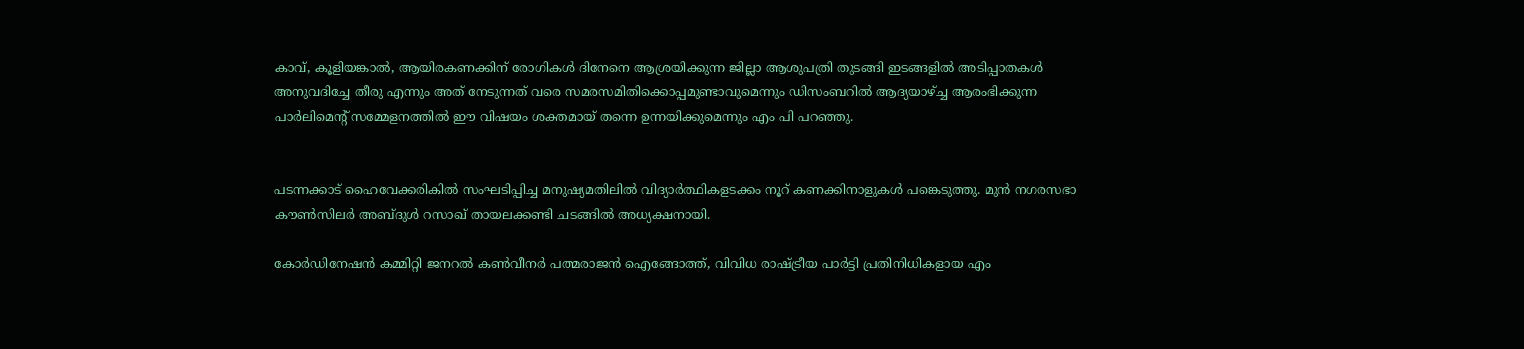കാവ്, കൂളിയങ്കാൽ, ആയിരകണക്കിന് രോഗികൾ ദിനേനെ ആശ്രയിക്കുന്ന ജില്ലാ ആശുപത്രി തുടങ്ങി ഇടങ്ങളിൽ അടിപ്പാതകൾ അനുവദിച്ചേ തീരു എന്നും അത് നേടുന്നത് വരെ സമരസമിതിക്കൊപ്പമുണ്ടാവുമെന്നും ഡിസംബറിൽ ആദ്യയാഴ്ച്ച ആരംഭിക്കുന്ന പാർലിമെന്റ് സമ്മേളനത്തിൽ ഈ വിഷയം ശക്തമായ് തന്നെ ഉന്നയിക്കുമെന്നും എം പി പറഞ്ഞു.


പടന്നക്കാട് ഹൈവേക്കരികിൽ സംഘടിപ്പിച്ച മനുഷ്യമതിലിൽ വിദ്യാർത്ഥികളടക്കം നൂറ് കണക്കിനാളുകൾ പങ്കെടുത്തു. മുൻ നഗരസഭാ കൗൺസിലർ അബ്ദുൾ റസാഖ് തായലക്കണ്ടി ചടങ്ങിൽ അധ്യക്ഷനായി.

കോർഡിനേഷൻ കമ്മിറ്റി ജനറൽ കൺവീനർ പത്മരാജൻ ഐങ്ങോത്ത്, വിവിധ രാഷ്ട്രീയ പാർട്ടി പ്രതിനിധികളായ എം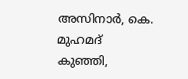അസിനാർ, കെ. മുഹമദ് കുഞ്ഞി,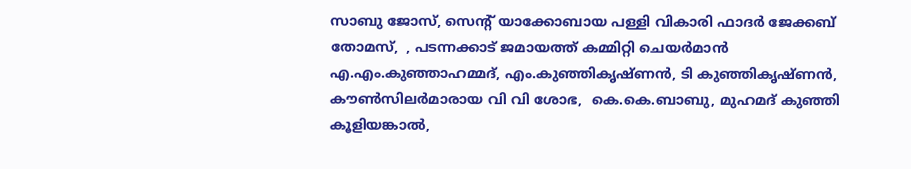സാബു ജോസ്, സെന്റ് യാക്കോബായ പള്ളി വികാരി ഫാദർ ജേക്കബ് തോമസ്,  , പടന്നക്കാട് ജമായത്ത് കമ്മിറ്റി ചെയർമാൻ  എ.എം.കുഞ്ഞാഹമ്മദ്, എം.കുഞ്ഞികൃഷ്ണൻ, ടി കുഞ്ഞികൃഷ്ണൻ, കൗൺസിലർമാരായ വി വി ശോഭ,  കെ.കെ.ബാബു, മുഹമദ് കുഞ്ഞി കൂളിയങ്കാൽ,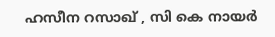ഹസീന റസാഖ് , സി കെ നായർ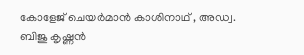കോളേജ് ചെയർമാൻ കാശിനാഥ് , അഡ്വ. ബിജു കൃഷ്ണൻ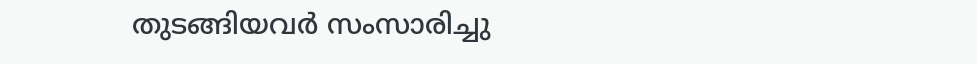തുടങ്ങിയവർ സംസാരിച്ചു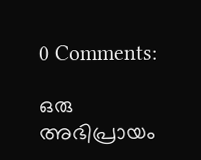0 Comments:

ഒരു അഭിപ്രായം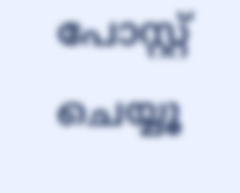പോസ്റ്റ് ചെയ്യൂ